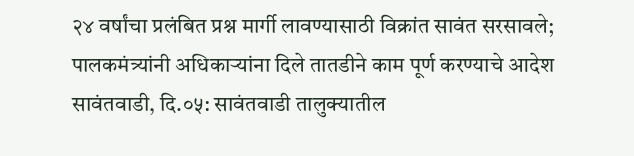२४ वर्षांचा प्रलंबित प्रश्न मार्गी लावण्यासाठी विक्रांत सावंत सरसावले; पालकमंत्र्यांनी अधिकाऱ्यांना दिले तातडीने काम पूर्ण करण्याचे आदेश
सावंतवाडी, दि.०५: सावंतवाडी तालुक्यातील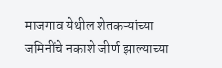माजगाव येथील शेतकऱ्यांच्या जमिनींचे नकाशे जीर्ण झाल्याच्या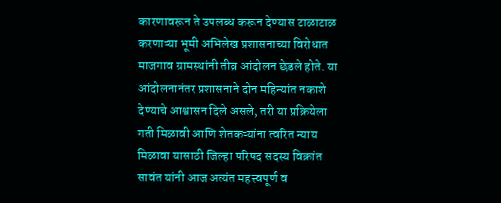कारणावरून ते उपलब्ध करून देण्यास टाळाटाळ करणाऱ्या भूमी अभिलेख प्रशासनाच्या विरोधात माजगाव ग्रामस्थांनी तीव्र आंदोलन छेडले होते. या आंदोलनानंतर प्रशासनाने दोन महिन्यांत नकाशे देण्याचे आश्वासन दिले असले, तरी या प्रक्रियेला गती मिळावी आणि शेतकऱ्यांना त्वरित न्याय मिळावा यासाठी जिल्हा परिषद सदस्य विक्रांत सावंत यांनी आज अत्यंत महत्त्वपूर्ण व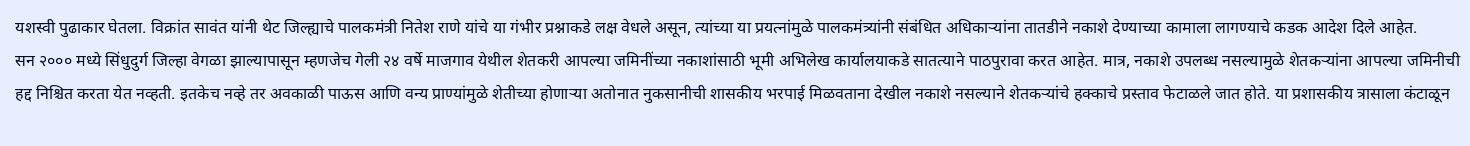यशस्वी पुढाकार घेतला. विक्रांत सावंत यांनी थेट जिल्ह्याचे पालकमंत्री नितेश राणे यांचे या गंभीर प्रश्नाकडे लक्ष वेधले असून, त्यांच्या या प्रयत्नांमुळे पालकमंत्र्यांनी संबंधित अधिकाऱ्यांना तातडीने नकाशे देण्याच्या कामाला लागण्याचे कडक आदेश दिले आहेत.
सन २००० मध्ये सिंधुदुर्ग जिल्हा वेगळा झाल्यापासून म्हणजेच गेली २४ वर्षे माजगाव येथील शेतकरी आपल्या जमिनींच्या नकाशांसाठी भूमी अभिलेख कार्यालयाकडे सातत्याने पाठपुरावा करत आहेत. मात्र, नकाशे उपलब्ध नसल्यामुळे शेतकऱ्यांना आपल्या जमिनीची हद्द निश्चित करता येत नव्हती. इतकेच नव्हे तर अवकाळी पाऊस आणि वन्य प्राण्यांमुळे शेतीच्या होणाऱ्या अतोनात नुकसानीची शासकीय भरपाई मिळवताना देखील नकाशे नसल्याने शेतकऱ्यांचे हक्काचे प्रस्ताव फेटाळले जात होते. या प्रशासकीय त्रासाला कंटाळून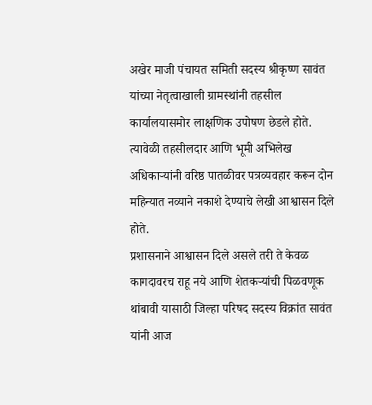अखेर माजी पंचायत समिती सदस्य श्रीकृष्ण सावंत यांच्या नेतृत्वाखाली ग्रामस्थांनी तहसील कार्यालयासमोर लाक्षणिक उपोषण छेडले होते. त्यावेळी तहसीलदार आणि भूमी अभिलेख अधिकाऱ्यांनी वरिष्ठ पातळीवर पत्रव्यवहार करून दोन महिन्यात नव्याने नकाशे देण्याचे लेखी आश्वासन दिले होते.
प्रशासनाने आश्वासन दिले असले तरी ते केवळ कागदावरच राहू नये आणि शेतकऱ्यांची पिळवणूक थांबावी यासाठी जिल्हा परिषद सदस्य विक्रांत सावंत यांनी आज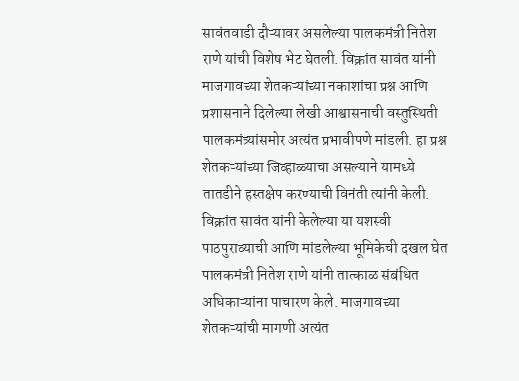सावंतवाडी दौऱ्यावर असलेल्या पालकमंत्री नितेश राणे यांची विशेष भेट घेतली. विक्रांत सावंत यांनी माजगावच्या शेतकऱ्यांच्या नकाशांचा प्रश्न आणि प्रशासनाने दिलेल्या लेखी आश्वासनाची वस्तुस्थिती पालकमंत्र्यांसमोर अत्यंत प्रभावीपणे मांडली. हा प्रश्न शेतकऱ्यांच्या जिव्हाळ्याचा असल्याने यामध्ये तातडीने हस्तक्षेप करण्याची विनंती त्यांनी केली.
विक्रांत सावंत यांनी केलेल्या या यशस्वी पाठपुराव्याची आणि मांडलेल्या भूमिकेची दखल घेत पालकमंत्री नितेश राणे यांनी तात्काळ संबंधित अधिकाऱ्यांना पाचारण केले. माजगावच्या शेतकऱ्यांची मागणी अत्यंत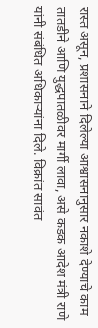रास्त असून, प्रशासनाने दिलेल्या आश्वासनानुसार नकाशे देण्याचे काम तातडीने आणि युद्धपातळीवर मार्गी लावा, असे कडक आदेश मंत्री राणे यांनी संबंधित अधिकाऱ्यांना दिले. विक्रांत सावंत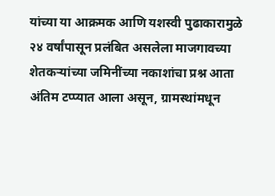यांच्या या आक्रमक आणि यशस्वी पुढाकारामुळे २४ वर्षांपासून प्रलंबित असलेला माजगावच्या शेतकऱ्यांच्या जमिनींच्या नकाशांचा प्रश्न आता अंतिम टप्प्यात आला असून, ग्रामस्थांमधून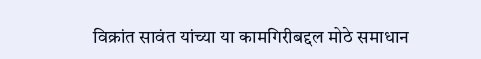विक्रांत सावंत यांच्या या कामगिरीबद्दल मोठे समाधान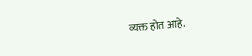व्यक्त होत आहे.